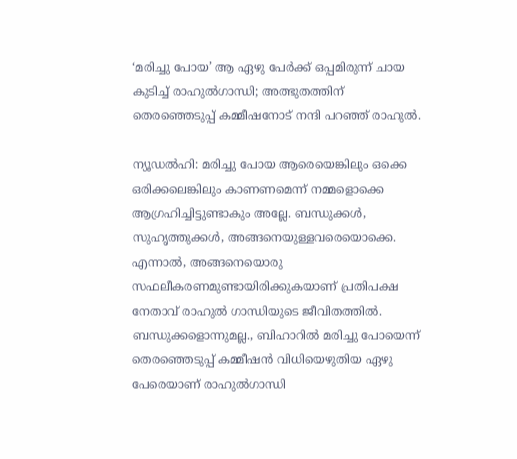‘മരിച്ചു പോയ’ ആ ഏഴു പേര്‍ക്ക് ഒപ്പമിരുന്ന് ചായ കുടിച്ച് രാഹുല്‍ഗാന്ധി; അത്ഭുതത്തിന് തെരഞ്ഞെടുപ്പ് കമ്മീഷനോട് നന്ദി പറഞ്ഞ് രാഹുല്‍.

ന്യൂഡല്‍ഹി: മരിച്ചു പോയ ആരെയെങ്കിലും ഒക്കെ ഒരിക്കലെങ്കിലും കാണണമെന്ന് നമ്മളൊക്കെ ആഗ്രഹിച്ചിട്ടുണ്ടാകും അല്ലേ. ബന്ധുക്കള്‍, സുഹൃത്തുക്കള്‍, അങ്ങനെയുള്ളവരെയൊക്കെ. എന്നാല്‍, അങ്ങനെയൊരു സഫലീകരണമുണ്ടായിരിക്കുകയാണ് പ്രതിപക്ഷ നേതാവ് രാഹുല്‍ ഗാന്ധിയുടെ ജീവിതത്തില്‍. ബന്ധുക്കളൊന്നുമല്ല., ബിഹാറില്‍ മരിച്ചു പോയെന്ന് തെരഞ്ഞെടുപ്പ് കമ്മീഷന്‍ വിധിയെഴുതിയ ഏഴു പേരെയാണ് രാഹുല്‍ഗാന്ധി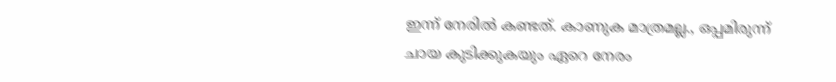ഇന്ന് നേരില്‍ കണ്ടത്. കാണുക മാത്രമല്ല., ഒപ്പമിരുന്ന് ചായ കുടിക്കുകയും ഏറെ നേരം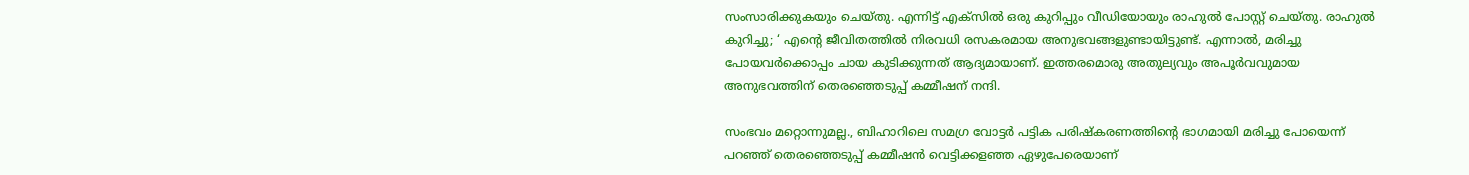സംസാരിക്കുകയും ചെയ്തു. എന്നിട്ട് എക്‌സില്‍ ഒരു കുറിപ്പും വീഡിയോയും രാഹുല്‍ പോസ്റ്റ് ചെയ്തു. രാഹുല്‍ കുറിച്ചു; ‘ എന്റെ ജീവിതത്തില്‍ നിരവധി രസകരമായ അനുഭവങ്ങളുണ്ടായിട്ടുണ്ട്. എന്നാല്‍, മരിച്ചു പോയവര്‍ക്കൊപ്പം ചായ കുടിക്കുന്നത് ആദ്യമായാണ്. ഇത്തരമൊരു അതുല്യവും അപൂര്‍വവുമായ അനുഭവത്തിന് തെരഞ്ഞെടുപ്പ് കമ്മീഷന് നന്ദി.

സംഭവം മറ്റൊന്നുമല്ല., ബിഹാറിലെ സമഗ്ര വോട്ടര്‍ പട്ടിക പരിഷ്‌കരണത്തിന്റെ ഭാഗമായി മരിച്ചു പോയെന്ന് പറഞ്ഞ് തെരഞ്ഞെടുപ്പ് കമ്മീഷന്‍ വെട്ടിക്കളഞ്ഞ ഏഴുപേരെയാണ്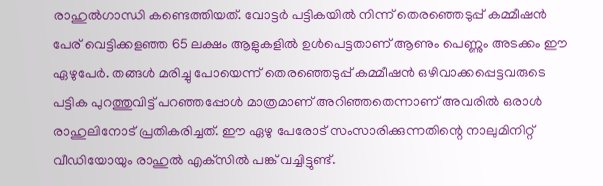രാഹുല്‍ഗാന്ധി കണ്ടെത്തിയത്. വോട്ടര്‍ പട്ടികയില്‍ നിന്ന് തെരഞ്ഞെടുപ്പ് കമ്മീഷന്‍ പേര് വെട്ടിക്കളഞ്ഞ 65 ലക്ഷം ആളുകളില്‍ ഉള്‍പെട്ടതാണ് ആണും പെണ്ണും അടക്കം ഈ ഏഴുപേര്‍. തങ്ങള്‍ മരിച്ചു പോയെന്ന് തെരഞ്ഞെടുപ്പ് കമ്മീഷന്‍ ഒഴിവാക്കപ്പെട്ടവരുടെ പട്ടിക പുറത്തുവിട്ട് പറഞ്ഞപ്പോള്‍ മാത്രമാണ് അറിഞ്ഞതെന്നാണ് അവരില്‍ ഒരാള്‍ രാഹുലിനോട് പ്രതികരിച്ചത്. ഈ ഏഴു പേരോട് സംസാരിക്കുന്നതിന്റെ നാലുമിനിറ്റ് വീഡിയോയും രാഹുല്‍ എക്‌സില്‍ പങ്ക് വച്ചിട്ടുണ്ട്.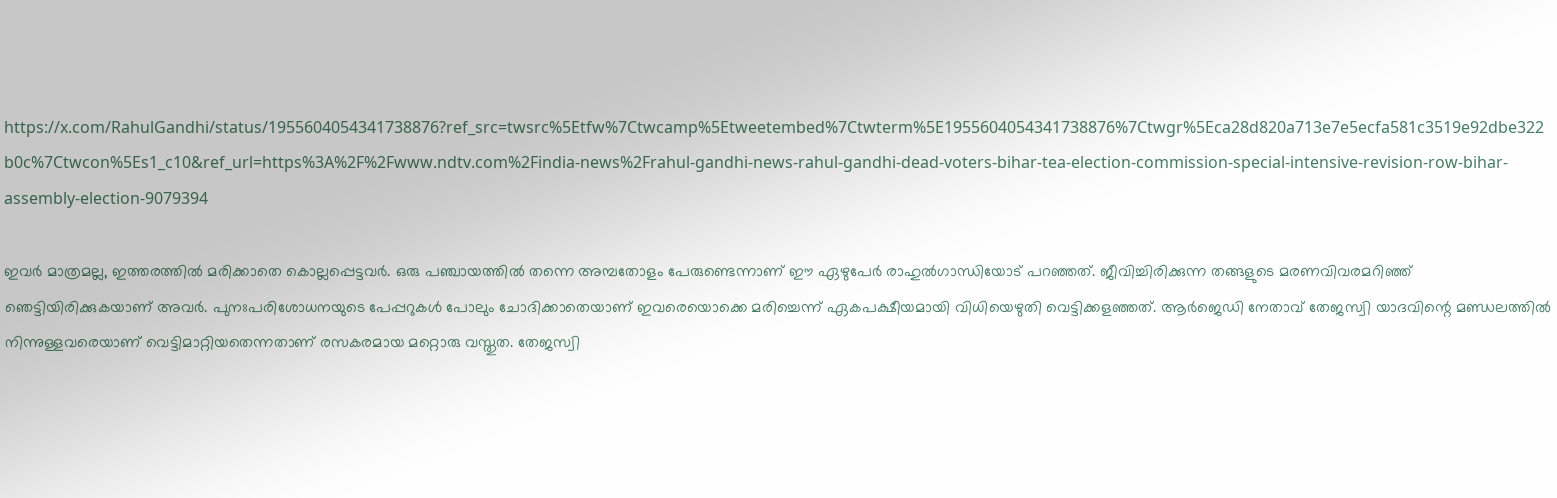https://x.com/RahulGandhi/status/1955604054341738876?ref_src=twsrc%5Etfw%7Ctwcamp%5Etweetembed%7Ctwterm%5E1955604054341738876%7Ctwgr%5Eca28d820a713e7e5ecfa581c3519e92dbe322b0c%7Ctwcon%5Es1_c10&ref_url=https%3A%2F%2Fwww.ndtv.com%2Findia-news%2Frahul-gandhi-news-rahul-gandhi-dead-voters-bihar-tea-election-commission-special-intensive-revision-row-bihar-assembly-election-9079394

ഇവര്‍ മാത്രമല്ല, ഇത്തരത്തില്‍ മരിക്കാതെ കൊല്ലപ്പെട്ടവര്‍. ഒരു പഞ്ചായത്തില്‍ തന്നെ അമ്പതോളം പേരുണ്ടെന്നാണ് ഈ ഏഴുപേര്‍ രാഹുല്‍ഗാന്ധിയോട് പറഞ്ഞത്. ജീവിച്ചിരിക്കുന്ന തങ്ങളുടെ മരണവിവരമറിഞ്ഞ് ഞെട്ടിയിരിക്കുകയാണ് അവര്‍. പുനഃപരിശോധനയുടെ പേപ്പറുകള്‍ പോലും ചോദിക്കാതെയാണ് ഇവരെയൊക്കെ മരിച്ചെന്ന് ഏകപക്ഷീയമായി വിധിയെഴുതി വെട്ടിക്കളഞ്ഞത്. ആര്‍ജെഡി നേതാവ് തേജസ്വി യാദവിന്റെ മണ്ഡലത്തില്‍ നിന്നുള്ളവരെയാണ് വെട്ടിമാറ്റിയതെന്നതാണ് രസകരമായ മറ്റൊരു വസ്തുത. തേജസ്വി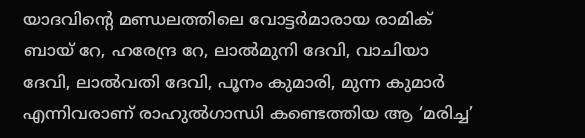യാദവിന്റെ മണ്ഡലത്തിലെ വോട്ടര്‍മാരായ രാമിക് ബായ് റേ, ഹരേന്ദ്ര റേ, ലാല്‍മുനി ദേവി, വാചിയാ ദേവി, ലാല്‍വതി ദേവി, പൂനം കുമാരി, മുന്ന കുമാര്‍ എന്നിവരാണ് രാഹുല്‍ഗാന്ധി കണ്ടെത്തിയ ആ ‘മരിച്ച’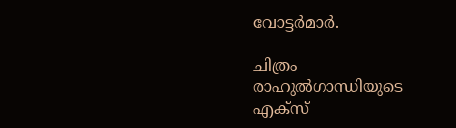വോട്ടര്‍മാര്‍.

ചിത്രം രാഹുല്‍ഗാന്ധിയുടെ എക്‌സ്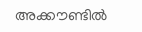അക്കൗണ്ടില്‍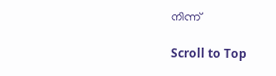നിന്ന്

Scroll to Top